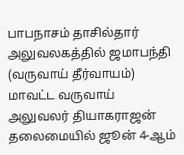பாபநாசம் தாசில்தார் அலுவலகத்தில் ஜமாபந்தி (வருவாய் தீர்வாயம்) மாவட்ட வருவாய் அலுவலர் தியாகராஜன் தலைமையில் ஜூன் 4-ஆம்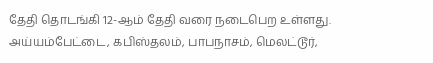தேதி தொடங்கி 12-ஆம் தேதி வரை நடைபெற உள்ளது. அய்யம்பேட்டை, கபிஸ்தலம், பாபநாசம், மெலட்டூர்,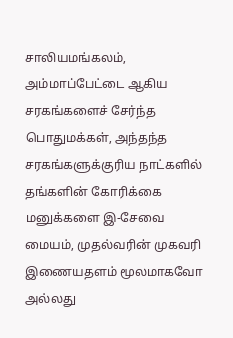சாலியமங்கலம், அம்மாப்பேட்டை ஆகிய சரகங்களைச் சேர்ந்த பொதுமக்கள், அந்தந்த சரகங்களுக்குரிய நாட்களில் தங்களின் கோரிக்கை மனுக்களை இ-சேவை மையம், முதல்வரின் முகவரி இணையதளம் மூலமாகவோ அல்லது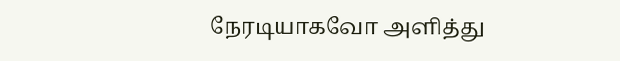நேரடியாகவோ அளித்து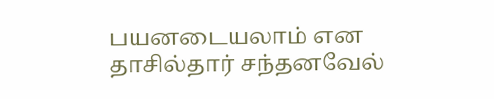பயனடையலாம் என தாசில்தார் சந்தனவேல்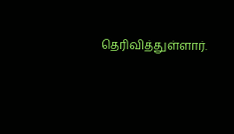தெரிவித்துள்ளார்.